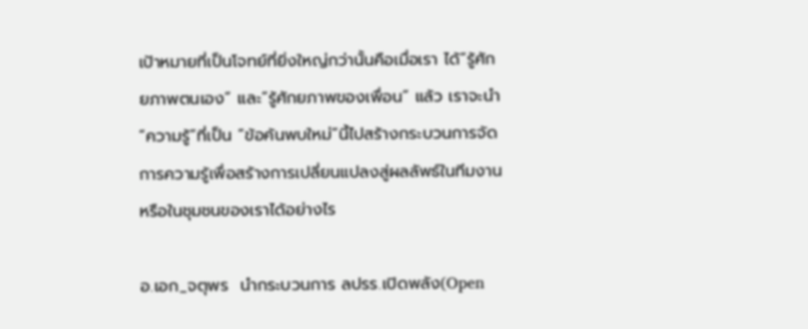เป้าหมายที่เป็นโจทย์ที่ยิ่งใหญ่กว่านั้นคือเมื่อเรา ได้“รู้ศักยภาพตนเอง” และ“รู้ศักยภาพของเพื่อน” แล้ว เราจะนำ “ความรู้”ที่เป็น “ข้อค้นพบใหม่”นี้ไปสร้างกระบวนการจัดการความรู้เพื่อสร้างการเปลี่ยนแปลงสู่ผลลัพธ์ในทีมงาน หรือในชุมชนของเราได้อย่างไร

อ.เอก_จตุพร  นำกระบวนการ ลปรร.เปิดพลัง(Open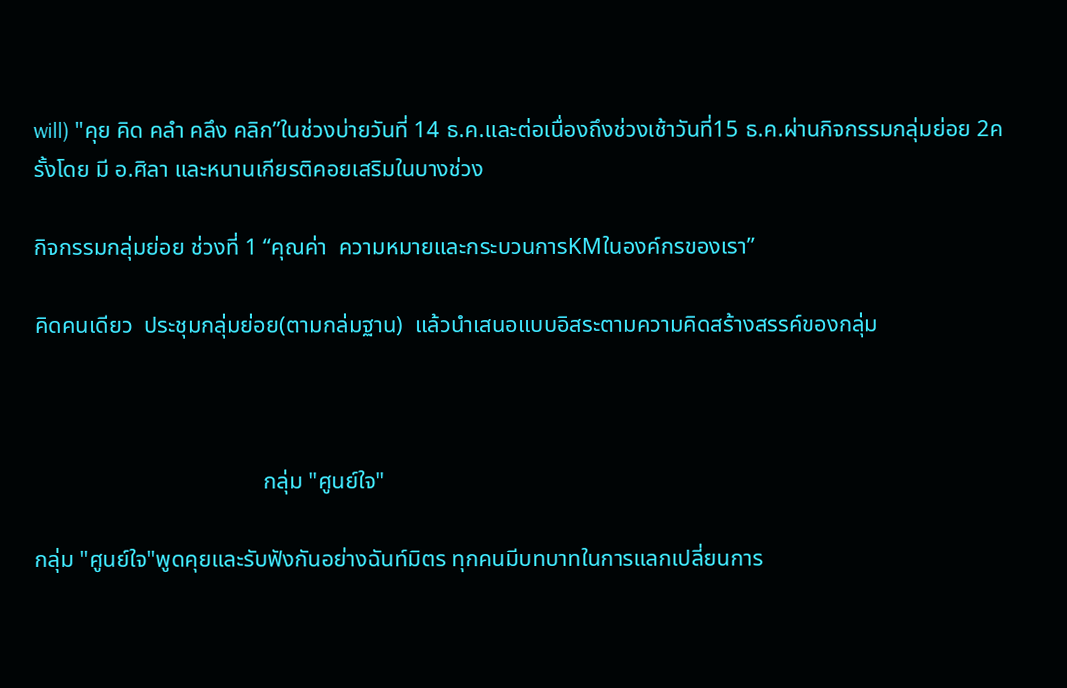will) "คุย คิด คลำ คลึง คลิก”ในช่วงบ่ายวันที่ 14 ธ.ค.และต่อเนื่องถึงช่วงเช้าวันที่15 ธ.ค.ผ่านกิจกรรมกลุ่มย่อย 2ครั้งโดย มี อ.ศิลา และหนานเกียรติคอยเสริมในบางช่วง

กิจกรรมกลุ่มย่อย ช่วงที่ 1 “คุณค่า  ความหมายและกระบวนการKMในองค์กรของเรา”

คิดคนเดียว  ประชุมกลุ่มย่อย(ตามกล่มฐาน)  แล้วนำเสนอแบบอิสระตามความคิดสร้างสรรค์ของกลุ่ม



                                        กลุ่ม "ศูนย์ใจ"

กลุ่ม "ศูนย์ใจ"พูดคุยและรับฟังกันอย่างฉันท์มิตร ทุกคนมีบทบาทในการแลกเปลี่ยนการ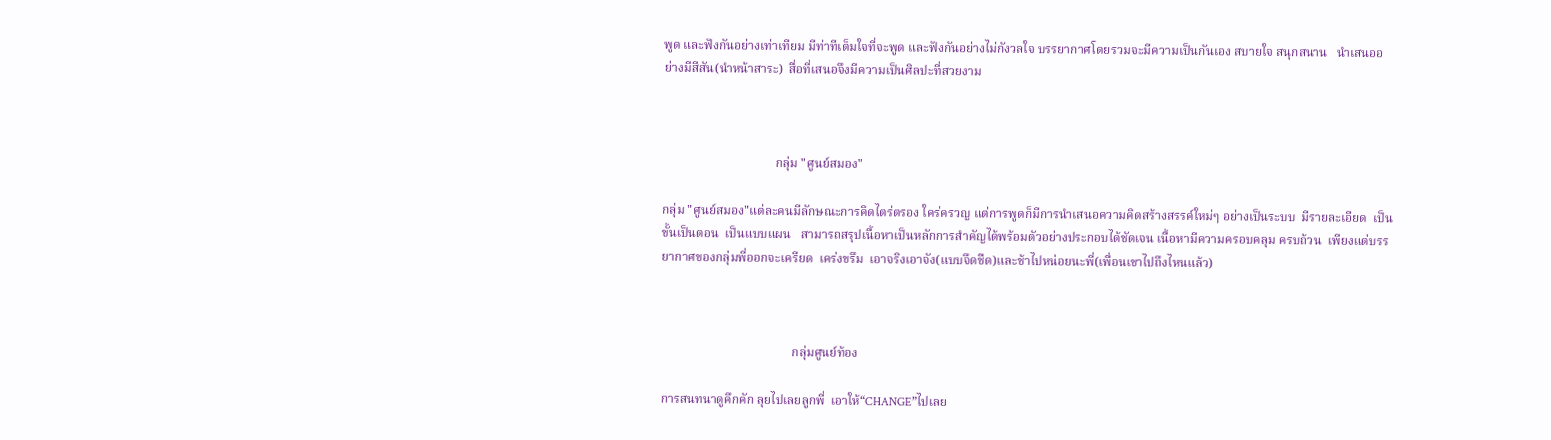พูด และฟังกันอย่างเท่าเทียม มีท่าทีเต็มใจที่จะพูด และฟังกันอย่างไม่กังวลใจ บรรยากาศโดยรวมจะมีความเป็นกันเอง สบายใจ สนุกสนาน   นำเสนออย่างมีสีสัน(นำหน้าสาระ)  สื่อที่เสนอจึงมีความเป็นศิลปะที่สวยงาม



                                    กลุ่ม "ศูนย์สมอง"

กลุ่ม "ศูนย์สมอง"แต่ละคนมีลักษณะการคิดไตร่ตรอง ใคร่ครวญ แต่การพูดก็มีการนำเสนอความคิดสร้างสรรค์ใหม่ๆ อย่างเป็นระบบ  มีรายละเอียด  เป็นขั้นเป็นตอน  เป็นแบบแผน   สามารถสรุปเนื้อหาเป็นหลักการสำคัญได้พร้อมตัวอย่างประกอบได้ชัดเจน เนื้อหามีความครอบคลุม ครบถ้วน  เพียงแต่บรรยากาศของกลุ่มพี่ออกจะเครียด  เคร่งขรึม  เอาจริงเอาจัง(แบบจึดชืด)และช้าไปหน่อยนะพี่(เพื่อนเขาไปถึงไหนแล้ว)



                                          กลุ่มศูนย์ท้อง

การสนทนาดูคึกคัก ลุยไปเลยลูกพี่  เอาให้“CHANGE”ไปเลย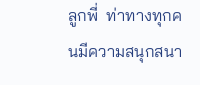ลูกพี่  ท่าทางทุกคนมีความสนุกสนา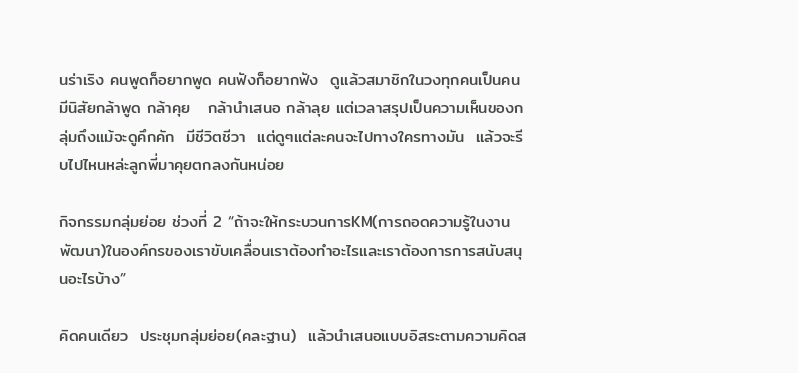นร่าเริง คนพูดก็อยากพูด คนฟังก็อยากฟัง  ดูแล้วสมาชิกในวงทุกคนเป็นคนมีนิสัยกล้าพูด กล้าคุย   กล้านำเสนอ กล้าลุย แต่เวลาสรุปเป็นความเห็นของกลุ่มถึงแม้จะดูคึกคัก  มีชีวิตชีวา  แต่ดูๆแต่ละคนจะไปทางใครทางมัน  แล้วจะรีบไปไหนหล่ะลูกพี่มาคุยตกลงกันหน่อย

กิจกรรมกลุ่มย่อย ช่วงที่ 2 “ถ้าจะให้กระบวนการKM(การถอดความรู้ในงานพัฒนา)ในองค์กรของเราขับเคลื่อนเราต้องทำอะไรและเราต้องการการสนับสนุนอะไรบ้าง”

คิดคนเดียว  ประชุมกลุ่มย่อย(คละฐาน)  แล้วนำเสนอแบบอิสระตามความคิดส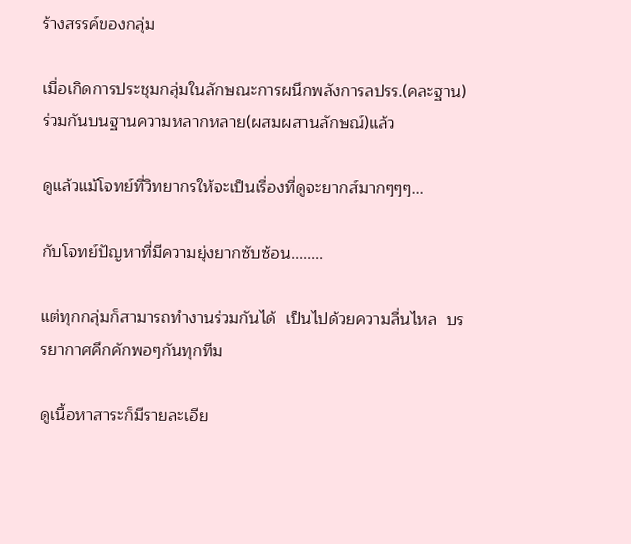ร้างสรรค์ของกลุ่ม

เมื่อเกิดการประชุมกลุ่มในลักษณะการผนึกพลังการลปรร.(คละฐาน)  ร่วมกันบนฐานความหลากหลาย(ผสมผสานลักษณ์)แล้ว

ดูแล้วแม้โจทย์ที่วิทยากรให้จะเป็นเรื่องที่ดูจะยากส์มากๆๆๆ...

กับโจทย์ปัญหาที่มีความยุ่งยากซับซ้อน........

แต่ทุกกลุ่มก็สามารถทำงานร่วมกันได้  เป็นไปด้วยความลื่นไหล  บรรยากาศคึกคักพอๆกันทุกทีม

ดูเนื้อหาสาระก็มีรายละเอีย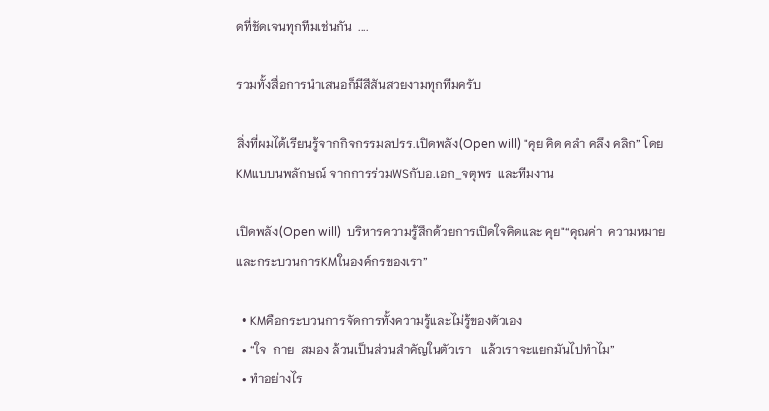ดที่ชัดเจนทุกทีมเช่นกัน  ....

รวมทั้งสื่อการนำเสนอก็มีสีสันสวยงามทุกทีมครับ

สิ่งที่ผมได้เรียนรู้จากกิจกรรมลปรร.เปิดพลัง(Open will) "คุย คิด คลำ คลึง คลิก” โดยKMแบบนพลักษณ์ จากการร่วมWSกับอ.เอก_จตุพร  และทีมงาน

เปิดพลัง(Open will)  บริหารความรู้สึกด้วยการเปิดใจคิดและ คุย"“คุณค่า  ความหมายและกระบวนการKMในองค์กรของเรา”

  • KMคือกระบวนการจัดการทั้งความรู้และไม่รู้ของตัวเอง
  • “ใจ  กาย  สมอง ล้วนเป็นส่วนสำคัญในตัวเรา   แล้วเราจะแยกมันไปทำไม”
  • ทำอย่างไร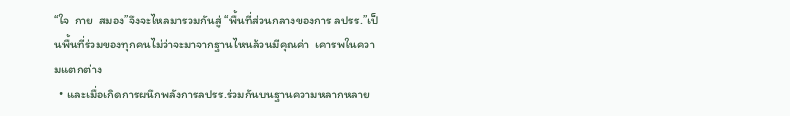“ใจ  กาย  สมอง”จึงจะไหลมารวมกันสู่ “พื้นที่ส่วนกลางของการ ลปรร.”เป็นพื้นที่ร่วมของทุกคนไม่ว่าจะมาจากฐานไหนล้วนมีคุณค่า  เคารพในความแตกต่าง
  • และเมื่อเกิดการผนึกพลังการลปรร.ร่วมกันบนฐานความหลากหลาย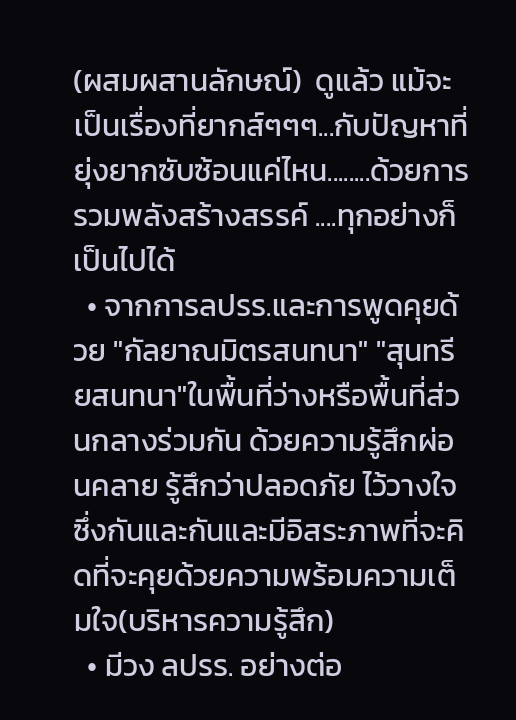(ผสมผสานลักษณ์)  ดูแล้ว แม้จะเป็นเรื่องที่ยากส์ๆๆๆ...กับปัญหาที่ยุ่งยากซับซ้อนแค่ไหน........ด้วยการรวมพลังสร้างสรรค์ ....ทุกอย่างก็เป็นไปได้
  • จากการลปรร.และการพูดคุยด้วย "กัลยาณมิตรสนทนา" "สุนทรียสนทนา"ในพื้นที่ว่างหรือพื้นที่ส่วนกลางร่วมกัน ด้วยความรู้สึกผ่อนคลาย รู้สึกว่าปลอดภัย ไว้วางใจซึ่งกันและกันและมีอิสระภาพที่จะคิดที่จะคุยด้วยความพร้อมความเต็มใจ(บริหารความรู้สึก)
  • มีวง ลปรร. อย่างต่อ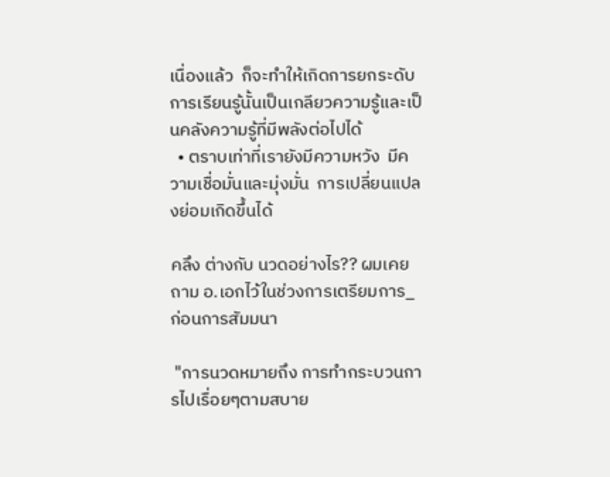เนื่องแล้ว  ก็จะทำให้เกิดการยกระดับการเรียนรู้นั้นเป็นเกลียวความรู้และเป็นคลังความรู้ที่มีพลังต่อไปได้
  • ตราบเท่าที่เรายังมีความหวัง  มีความเชื่อมั่นและมุ่งมั่น  การเปลี่ยนแปลงย่อมเกิดขึ้นได้

คลึง ต่างกับ นวดอย่างไร?? ผมเคยถาม อ.เอกไว้ในช่วงการเตรียมการ_ก่อนการสัมมนา

 "การนวดหมายถึง การทำกระบวนการไปเรื่อยๆตามสบาย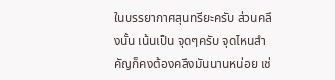ในบรรยากาศสุนทรียะครับ ส่วนคลึงนั้น เน้นเป็น จุดๆครับ จุดไหนสำคัญก็คงต้องคลึงมันนานหน่อย เช่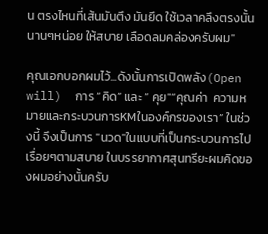น ตรงไหนที่เส้นมันตึง มันยึด ใช้เวลาคลึงตรงนั้นนานๆหน่อย ให้สบาย เลือดลมคล่องครับผม"

คุณเอกบอกผมไว้...ดังนั้นการเปิดพลัง(Open will)  การ “คิด” และ “ คุย"“คุณค่า  ความหมายและกระบวนการKMในองค์กรของเรา” ในช่วงนี้ จึงเป็นการ "นวด"ในแบบที่เป็นกระบวนการไปเรื่อยๆตามสบาย ในบรรยากาศสุนทรียะผมคิดของผมอย่างนั้นครับ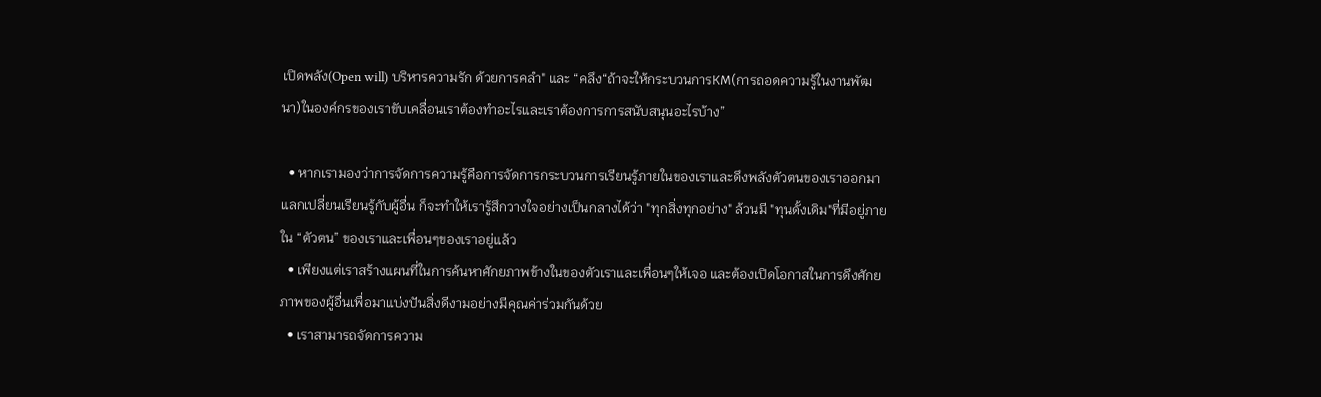เปิดพลัง(Open will) บริหารความรัก ด้วยการคลำ" และ “คลึง“ถ้าจะให้กระบวนการKM(การถอดความรู้ในงานพัฒนา)ในองค์กรของเราขับเคลื่อนเราต้องทำอะไรและเราต้องการการสนับสนุนอะไรบ้าง”

  • หากเรามองว่าการจัดการความรู้คือการจัดการกระบวนการเรียนรู้ภายในของเราและดึงพลังตัวตนของเราออกมาแลกเปลี่ยนเรียนรู้กับผู้อื่น ก็จะทำให้เรารู้สึกวางใจอย่างเป็นกลางได้ว่า "ทุกสิ่งทุกอย่าง" ล้วนมี "ทุนดั้งเดิม"ที่มีอยู่ภายใน “ตัวตน” ของเราและเพื่อนๆของเราอยู่แล้ว
  • เพียงแต่เราสร้างแผนที่ในการค้นหาศักยภาพข้างในของตัวเราและเพื่อนๆให้เจอ และต้องเปิดโอกาสในการดึงศักยภาพของผู้อื่นเพื่อมาแบ่งปันสิ่งดีงามอย่างมีคุณค่าร่วมกันด้วย
  • เราสามารถจัดการความ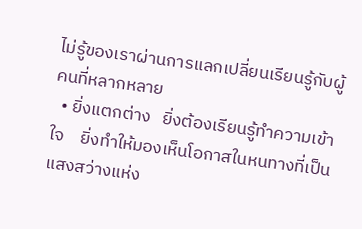ไม่รู้ของเราผ่านการแลกเปลี่ยนเรียนรู้กับผู้คนที่หลากหลาย
  • ยิ่งแตกต่าง   ยิ่งต้องเรียนรู้ทำความเข้าใจ    ยิ่งทำให้มองเห็นโอกาสในหนทางที่เป็นแสงสว่างแห่ง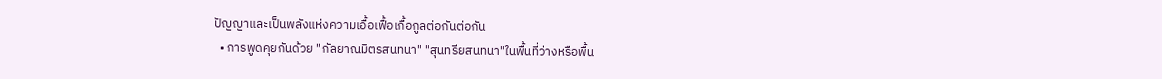ปัญญาและเป็นพลังแห่งความเอื้อเฟื้อเกื้อกูลต่อกันต่อกัน
  • การพูดคุยกันด้วย "กัลยาณมิตรสนทนา" "สุนทรียสนทนา"ในพื้นที่ว่างหรือพื้น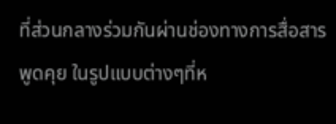ที่ส่วนกลางร่วมกันผ่านช่องทางการสื่อสาร พูดคุย ในรูปแบบต่างๆที่ห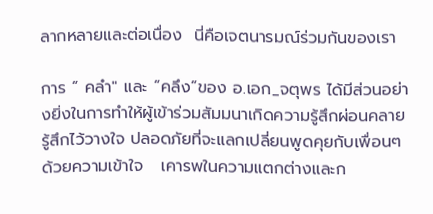ลากหลายและต่อเนื่อง  นี่คือเจตนารมณ์ร่วมกันของเรา

การ “ คลำ" และ “คลึง”ของ อ.เอก_จตุพร ได้มีส่วนอย่างยิ่งในการทำให้ผู้เข้าร่วมสัมมนาเกิดความรู้สึกผ่อนคลาย  รู้สึกไว้วางใจ ปลอดภัยที่จะแลกเปลี่ยนพูดคุยกับเพื่อนๆด้วยความเข้าใจ   เคารพในความแตกต่างและก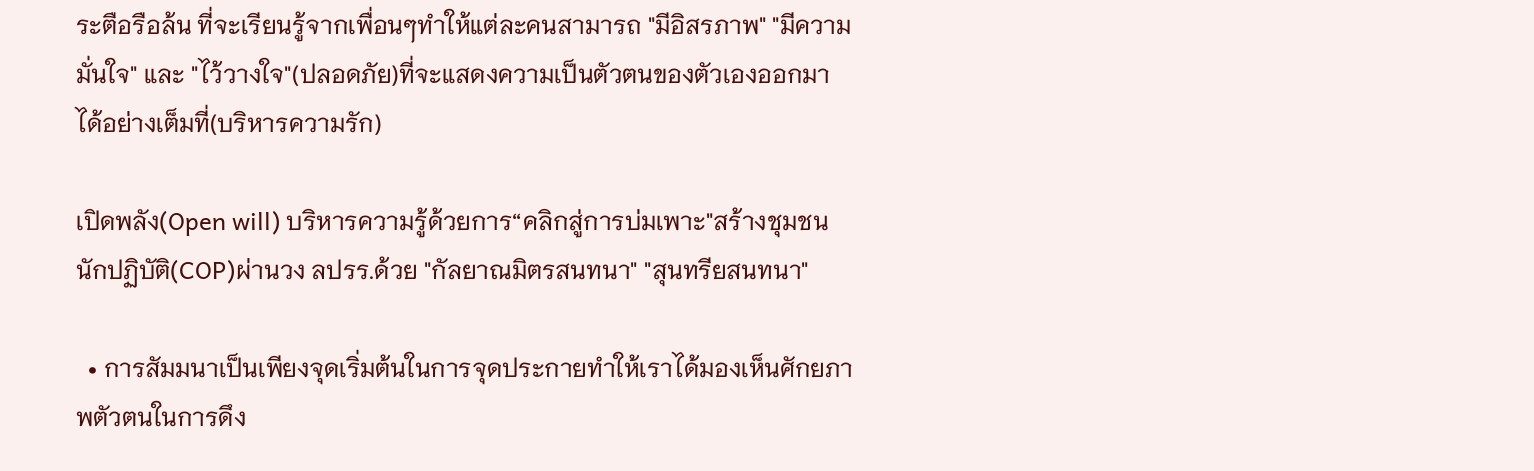ระตือรือล้น ที่จะเรียนรู้จากเพื่อนๆทำให้แต่ละคนสามารถ "มีอิสรภาพ" "มีความมั่นใจ" และ "ไว้วางใจ"(ปลอดภัย)ที่จะแสดงความเป็นตัวตนของตัวเองออกมาได้อย่างเต็มที่(บริหารความรัก)

เปิดพลัง(Open will) บริหารความรู้ด้วยการ“คลิกสู่การบ่มเพาะ"สร้างชุมชนนักปฏิบัติ(COP)ผ่านวง ลปรร.ด้วย "กัลยาณมิตรสนทนา" "สุนทรียสนทนา"

  • การสัมมนาเป็นเพียงจุดเริ่มต้นในการจุดประกายทำให้เราได้มองเห็นศักยภาพตัวตนในการดึง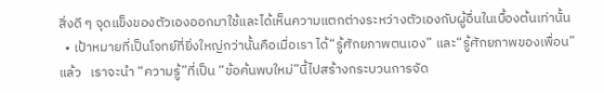สิ่งดี ๆ จุดแข็งของตัวเองออกมาใช้และได้เห็นความแตกต่างระหว่างตัวเองกับผู้อื่นในเบื้องต้นเท่านั้น
  • เป้าหมายที่เป็นโจทย์ที่ยิ่งใหญ่กว่านั้นคือเมื่อเรา ได้“รู้ศักยภาพตนเอง” และ“รู้ศักยภาพของเพื่อน” แล้ว   เราจะนำ “ความรู้”ที่เป็น “ข้อค้นพบใหม่”นี้ไปสร้างกระบวนการจัด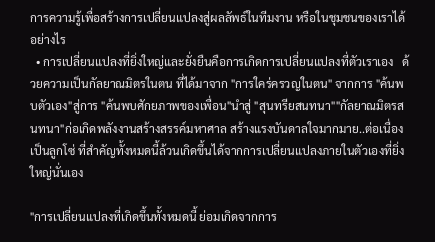การความรู้เพื่อสร้างการเปลี่ยนแปลงสู่ผลลัพธ์ในทีมงาน หรือในชุมชนของเราได้อย่างไร
  • การเปลี่ยนแปลงที่ยิ่งใหญ่และยั่งยืนคือการเกิดการเปลี่ยนแปลงที่ตัวเราเอง   ด้วยความเป็นกัลยาณมิตรในตน ที่ได้มาจาก "การใคร่ครวญในตน" จากการ "ค้นพบตัวเอง"สู่การ "ค้นพบศักยภาพของเพื่อน"นำสู่ "สุนทรียสนทนา""กัลยาณมิตรสนทนา"ก่อเกิดพลังงานสร้างสรรค์มหาศาล สร้างแรงบันดาลใจมากมาย..ต่อเนื่องเป็นลูกโซ่ ที่สำคัญทั้งหมดนี้ล้วนเกิดขึ้นได้จากการเปลี่ยนแปลงภายในตัวเองที่ยิ่งใหญ่นั่นเอง

"การเปลี่ยนแปลงที่เกิดขึ้นทั้งหมดนี้ ย่อมเกิดจากการ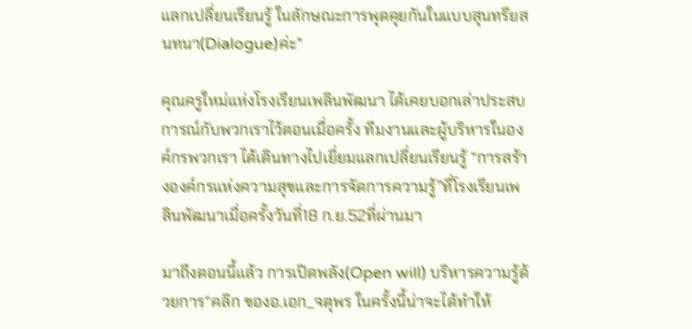แลกเปลี่ยนเรียนรู้ ในลักษณะการพุดคุยกันในแบบสุนทรียสนทนา(Dialogue)ค่ะ"

คุณครูใหม่แห่งโรงเรียนเพลินพัฒนา ได้เคยบอกเล่าประสบการณ์กับพวกเราไว้ตอนเมื่อครั้ง ทีมงานและผู้บริหารในองค์กรพวกเรา ได้เดินทางไปเยี่ยมแลกเปลี่ยนเรียนรู้ “การสร้างองค์กรแห่งความสุขและการจัดการความรู้”ที่โรงเรียนเพลินพัฒนาเมื่อครั้งวันที่18 ก.ย.52ที่ผ่านมา

มาถึงตอนนี้แล้ว การเปิดพลัง(Open will) บริหารความรู้ด้วยการ“คลิก ของอ.เอก_จตุพร ในครั้งนี้น่าจะได้ทำให้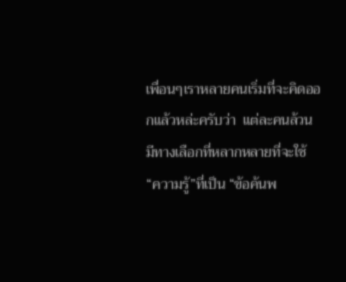เพื่อนๆเราหลายคนเริ่มที่จะคิดออกแล้วหล่ะครับว่า  แต่ละคนล้วนมีทางเลือกที่หลากหลายที่จะใช้“ความรู้”ที่เป็น “ข้อค้นพ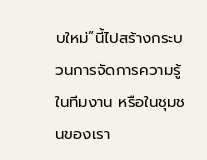บใหม่”นี้ไปสร้างกระบวนการจัดการความรู้ในทีมงาน หรือในชุมชนของเรา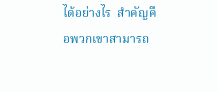ได้อย่างไร  สำคัญคือพวกเขาสามารถ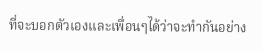ที่จะบอกตัวเองและเพื่อนๆได้ว่าจะทำกันอย่าง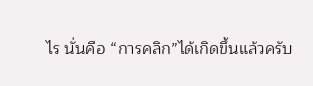ไร นั่นคือ “การคลิก”ได้เกิดขึ้นแล้วครับ